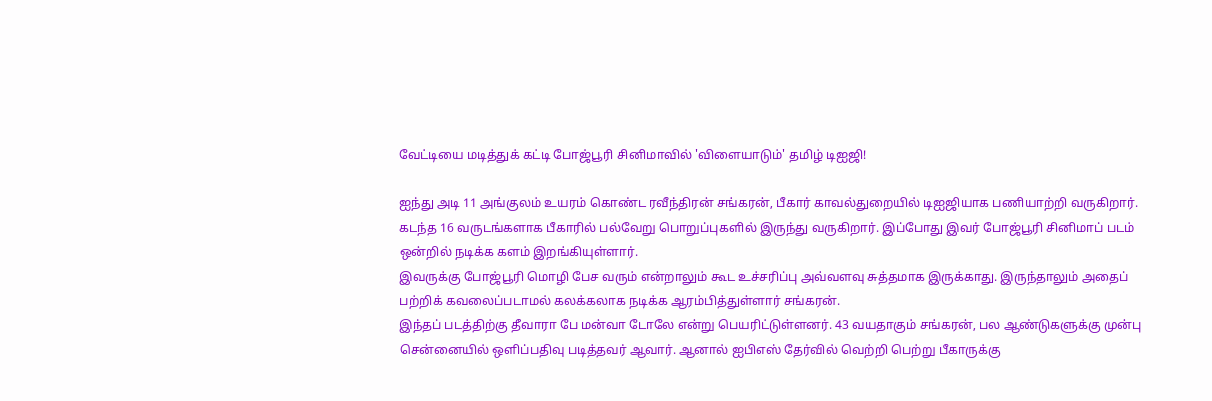வேட்டியை மடித்துக் கட்டி போஜ்பூரி சினிமாவில் 'விளையாடும்' தமிழ் டிஐஜி!

ஐந்து அடி 11 அங்குலம் உயரம் கொண்ட ரவீந்திரன் சங்கரன், பீகார் காவல்துறையில் டிஐஜியாக பணியாற்றி வருகிறார். கடந்த 16 வருடங்களாக பீகாரில் பல்வேறு பொறுப்புகளில் இருந்து வருகிறார். இப்போது இவர் போஜ்பூரி சினிமாப் படம் ஒன்றில் நடிக்க களம் இறங்கியுள்ளார்.
இவருக்கு போஜ்பூரி மொழி பேச வரும் என்றாலும் கூட உச்சரிப்பு அவ்வளவு சுத்தமாக இருக்காது. இருந்தாலும் அதைப் பற்றிக் கவலைப்படாமல் கலக்கலாக நடிக்க ஆரம்பித்துள்ளார் சங்கரன்.
இந்தப் படத்திற்கு தீவாரா பே மன்வா டோலே என்று பெயரிட்டுள்ளனர். 43 வயதாகும் சங்கரன், பல ஆண்டுகளுக்கு முன்பு சென்னையில் ஒளிப்பதிவு படித்தவர் ஆவார். ஆனால் ஐபிஎஸ் தேர்வில் வெற்றி பெற்று பீகாருக்கு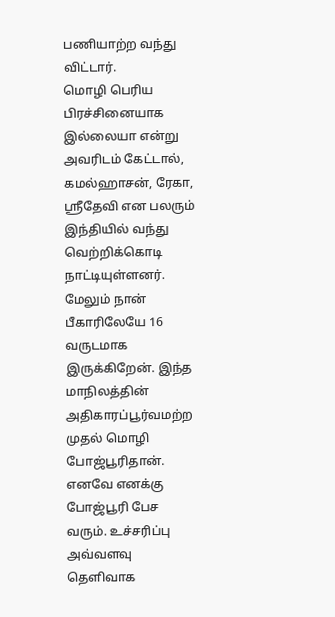பணியாற்ற வந்து விட்டார்.
மொழி பெரிய பிரச்சினையாக இல்லையா என்று அவரிடம் கேட்டால், கமல்ஹாசன், ரேகா, ஸ்ரீதேவி என பலரும் இந்தியில் வந்து வெற்றிக்கொடி நாட்டியுள்ளனர். மேலும் நான் பீகாரிலேயே 16 வருடமாக இருக்கிறேன். இந்த மாநிலத்தின் அதிகாரப்பூர்வமற்ற முதல் மொழி போஜ்பூரிதான். எனவே எனக்கு போஜ்பூரி பேச வரும். உச்சரிப்பு அவ்வளவு தெளிவாக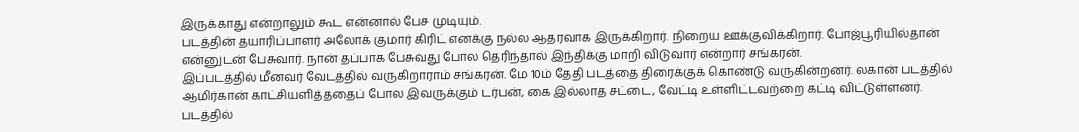இருக்காது என்றாலும் கூட என்னால் பேச முடியும்.
படத்தின் தயாரிப்பாளர் அலோக் குமார் கிரிட் எனக்கு நல்ல ஆதரவாக இருக்கிறார். நிறைய ஊக்குவிக்கிறார். போஜ்பூரியில்தான் என்னுடன் பேசுவார். நான் தப்பாக பேசுவது போல தெரிந்தால் இந்திக்கு மாறி விடுவார் என்றார் சங்கரன்.
இப்படத்தில் மீனவர் வேடத்தில் வருகிறாராம் சங்கரன். மே 10ம் தேதி படத்தை திரைக்குக் கொண்டு வருகின்றனர். லகான் படத்தில் ஆமிர்கான் காட்சியளித்ததைப் போல இவருக்கும் டர்பன், கை இல்லாத சட்டை, வேட்டி உள்ளிட்டவற்றை கட்டி விட்டுள்ளனர்.
படத்தில்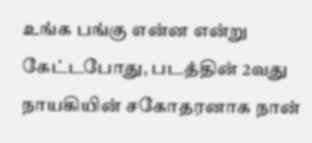உங்க பங்கு என்ன என்று கேட்டபோது, படத்தின் 2வது நாயகியின் சகோதரனாக நான்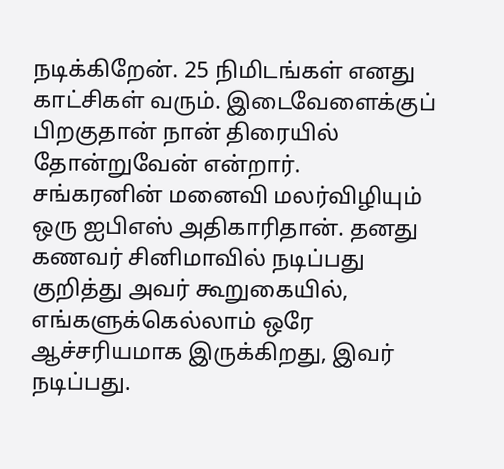நடிக்கிறேன். 25 நிமிடங்கள் எனது காட்சிகள் வரும். இடைவேளைக்குப் பிறகுதான் நான் திரையில் தோன்றுவேன் என்றார்.
சங்கரனின் மனைவி மலர்விழியும் ஒரு ஐபிஎஸ் அதிகாரிதான். தனது கணவர் சினிமாவில் நடிப்பது குறித்து அவர் கூறுகையில், எங்களுக்கெல்லாம் ஒரே ஆச்சரியமாக இருக்கிறது, இவர் நடிப்பது.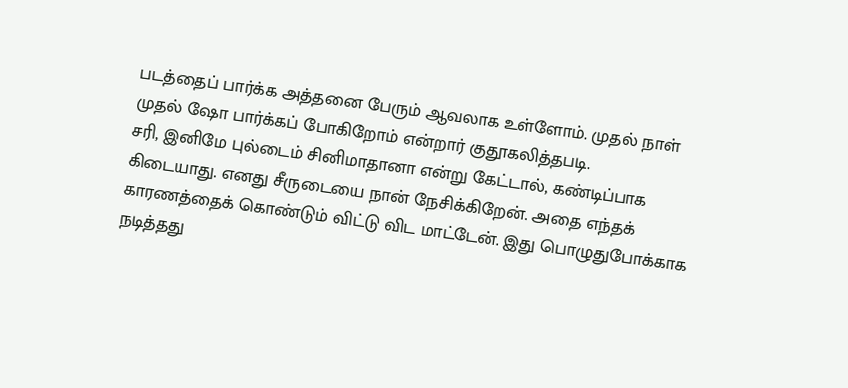படத்தைப் பார்க்க அத்தனை பேரும் ஆவலாக உள்ளோம். முதல் நாள் முதல் ஷோ பார்க்கப் போகிறோம் என்றார் குதூகலித்தபடி.
சரி, இனிமே புல்டைம் சினிமாதானா என்று கேட்டால், கண்டிப்பாக கிடையாது. எனது சீருடையை நான் நேசிக்கிறேன். அதை எந்தக் காரணத்தைக் கொண்டும் விட்டு விட மாட்டேன். இது பொழுதுபோக்காக நடித்தது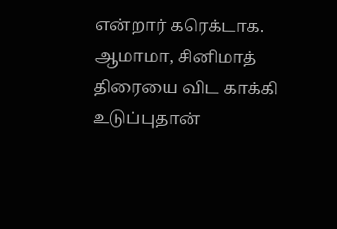என்றார் கரெக்டாக.
ஆமாமா, சினிமாத் திரையை விட காக்கி உடுப்புதான்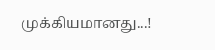முக்கியமானது...!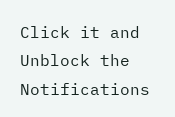Click it and Unblock the Notifications